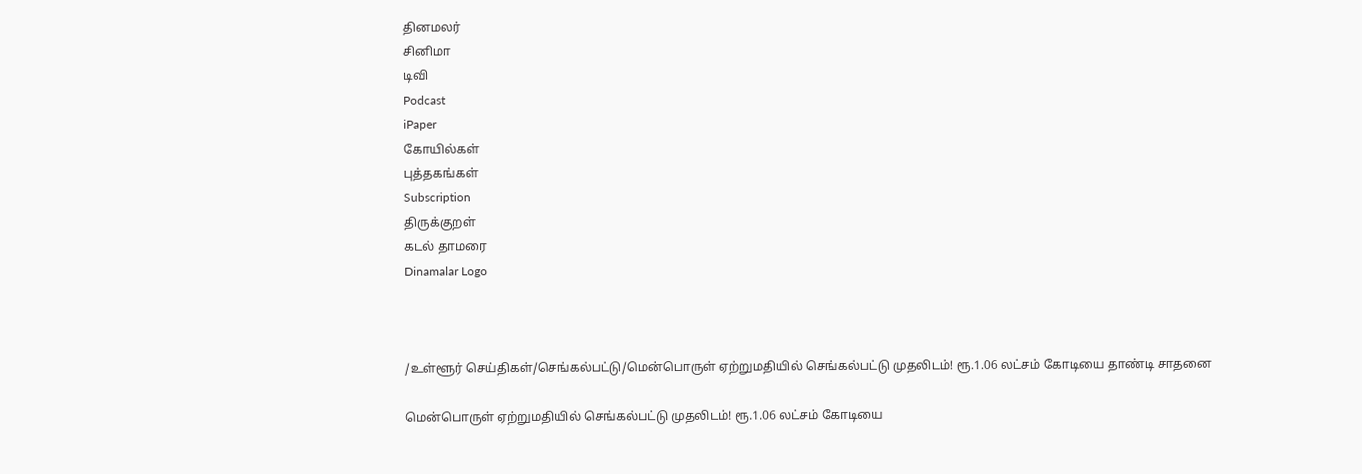தினமலர்
சினிமா
டிவி
Podcast
iPaper
கோயில்கள்
புத்தகங்கள்
Subscription
திருக்குறள்
கடல் தாமரை
Dinamalar Logo



/உள்ளூர் செய்திகள்/செங்கல்பட்டு/மென்பொருள் ஏற்றுமதியில் செங்கல்பட்டு முதலிடம்! ரூ.1.06 லட்சம் கோடியை தாண்டி சாதனை

மென்பொருள் ஏற்றுமதியில் செங்கல்பட்டு முதலிடம்! ரூ.1.06 லட்சம் கோடியை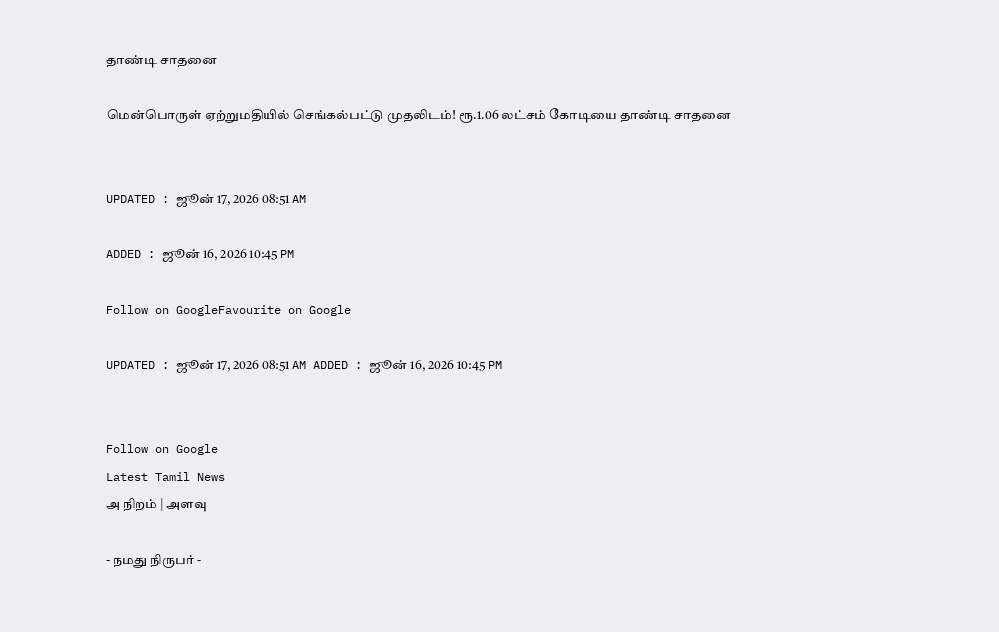தாண்டி சாதனை

மென்பொருள் ஏற்றுமதியில் செங்கல்பட்டு முதலிடம்! ரூ.1.06 லட்சம் கோடியை தாண்டி சாதனை


UPDATED : ஜூன் 17, 2026 08:51 AM

ADDED : ஜூன் 16, 2026 10:45 PM

Follow on GoogleFavourite on Google

UPDATED : ஜூன் 17, 2026 08:51 AM ADDED : ஜூன் 16, 2026 10:45 PM


Follow on Google
Latest Tamil News
அ நிறம் | அளவு

- நமது நிருபர் -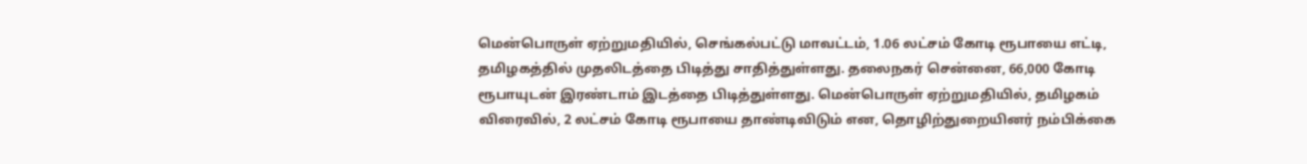மென்பொருள் ஏற்றுமதியில், செங்கல்பட்டு மாவட்டம், 1.06 லட்சம் கோடி ரூபாயை எட்டி, தமிழகத்தில் முதலிடத்தை பிடித்து சாதித்துள்ளது. தலைநகர் சென்னை, 66,000 கோடி ரூபாயுடன் இரண்டாம் இடத்தை பிடித்துள்ளது. மென்பொருள் ஏற்றுமதியில், தமிழகம் விரைவில், 2 லட்சம் கோடி ரூபாயை தாண்டிவிடும் என, தொழிற்துறையினர் நம்பிக்கை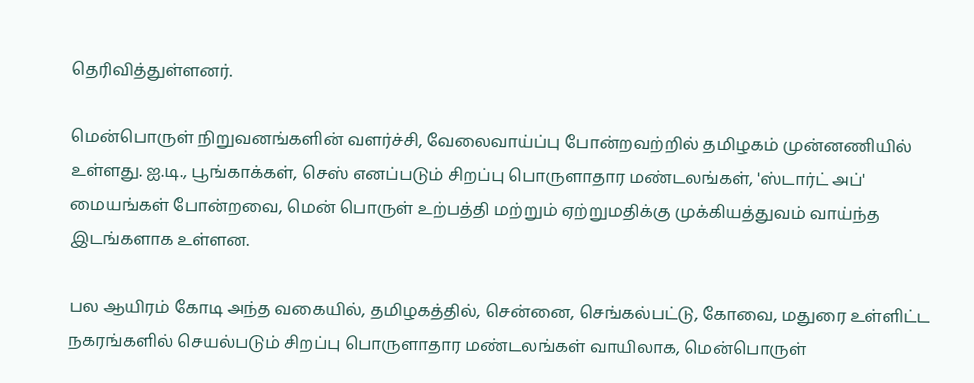தெரிவித்துள்ளனர்.

மென்பொருள் நிறுவனங்களின் வளர்ச்சி, வேலைவாய்ப்பு போன்றவற்றில் தமிழகம் முன்னணியில் உள்ளது. ஐ.டி., பூங்காக்கள், செஸ் எனப்படும் சிறப்பு பொருளாதார மண்டலங்கள், 'ஸ்டார்ட் அப்' மையங்கள் போன்றவை, மென் பொருள் உற்பத்தி மற்றும் ஏற்றுமதிக்கு முக்கியத்துவம் வாய்ந்த இடங்களாக உள்ளன.

பல ஆயிரம் கோடி அந்த வகையில், தமிழகத்தில், சென்னை, செங்கல்பட்டு, கோவை, மதுரை உள்ளிட்ட நகரங்களில் செயல்படும் சிறப்பு பொருளாதார மண்டலங்கள் வாயிலாக, மென்பொருள்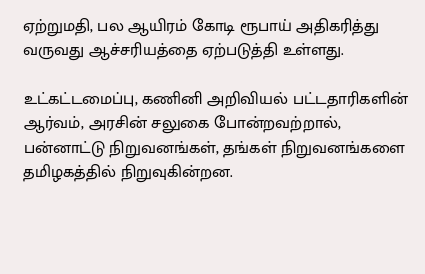ஏற்றுமதி, பல ஆயிரம் கோடி ரூபாய் அதிகரித்து வருவது ஆச்சரியத்தை ஏற்படுத்தி உள்ளது.

உட்கட்டமைப்பு, கணினி அறிவியல் பட்டதாரிகளின் ஆர்வம், அரசின் சலுகை போன்றவற்றால், பன்னாட்டு நிறுவனங்கள், தங்கள் நிறுவனங்களை தமிழகத்தில் நிறுவுகின்றன.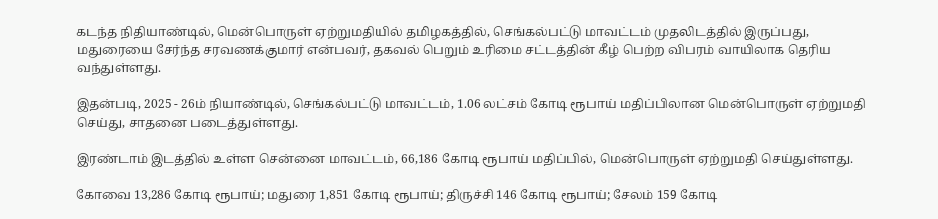கடந்த நிதியாண்டில், மென்பொருள் ஏற்றுமதியில் தமிழகத்தில், செங்கல்பட்டு மாவட்டம் முதலிடத்தில் இருப்பது, மதுரையை சேர்ந்த சரவணக்குமார் என்பவர், தகவல் பெறும் உரிமை சட்டத்தின் கீழ் பெற்ற விபரம் வாயிலாக தெரிய வந்துள்ளது.

இதன்படி, 2025 - 26ம் நியாண்டில், செங்கல்பட்டு மாவட்டம், 1.06 லட்சம் கோடி ரூபாய் மதிப்பிலான மென்பொருள் ஏற்றுமதி செய்து, சாதனை படைத்துள்ளது.

இரண்டாம் இடத்தில் உள்ள சென்னை மாவட்டம், 66,186 கோடி ரூபாய் மதிப்பில், மென்பொருள் ஏற்றுமதி செய்துள்ளது.

கோவை 13,286 கோடி ரூபாய்; மதுரை 1,851 கோடி ரூபாய்; திருச்சி 146 கோடி ரூபாய்; சேலம் 159 கோடி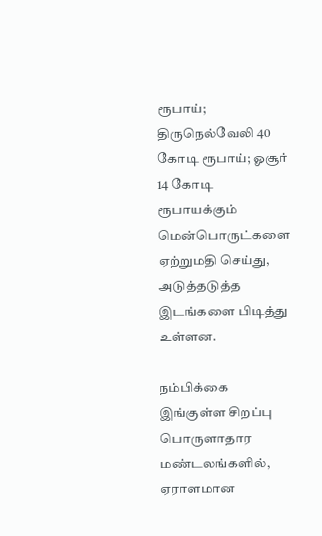ரூபாய்; திருநெல்வேலி 40 கோடி ரூபாய்; ஓசூர் 14 கோடி ரூபாயக்கும் மென்பொருட்களை ஏற்றுமதி செய்து, அடுத்தடுத்த இடங்களை பிடித்து உள்ளன.

நம்பிக்கை இங்குள்ள சிறப்பு பொருளாதார மண்டலங்களில், ஏராளமான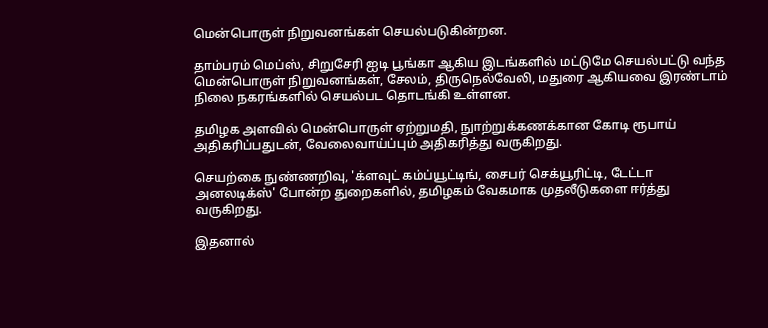மென்பொருள் நிறுவனங்கள் செயல்படுகின்றன.

தாம்பரம் மெப்ஸ், சிறுசேரி ஐடி பூங்கா ஆகிய இடங்களில் மட்டுமே செயல்பட்டு வந்த மென்பொருள் நிறுவனங்கள், சேலம், திருநெல்வேலி, மதுரை ஆகியவை இரண்டாம் நிலை நகரங்களில் செயல்பட தொடங்கி உள்ளன.

தமிழக அளவில் மென்பொருள் ஏற்றுமதி, நுாற்றுக்கணக்கான கோடி ரூபாய் அதிகரிப்பதுடன், வேலைவாய்ப்பும் அதிகரித்து வருகிறது.

செயற்கை நுண்ணறிவு, 'க்ளவுட் கம்ப்யூட்டிங், சைபர் செக்யூரிட்டி, டேட்டா அனலடிக்ஸ்' போன்ற துறைகளில், தமிழகம் வேகமாக முதலீடுகளை ஈர்த்து வருகிறது.

இதனால்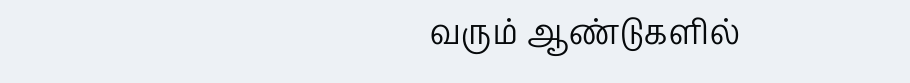வரும் ஆண்டுகளில்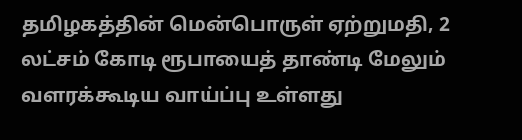தமிழகத்தின் மென்பொருள் ஏற்றுமதி, 2 லட்சம் கோடி ரூபாயைத் தாண்டி மேலும் வளரக்கூடிய வாய்ப்பு உள்ளது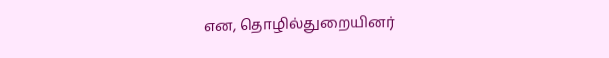என, தொழில்துறையினர்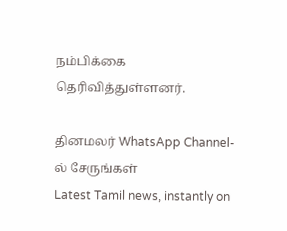நம்பிக்கை தெரிவித்துள்ளனர்.

தினமலர் WhatsApp Channel-ல் சேருங்கள்
Latest Tamil news, instantly on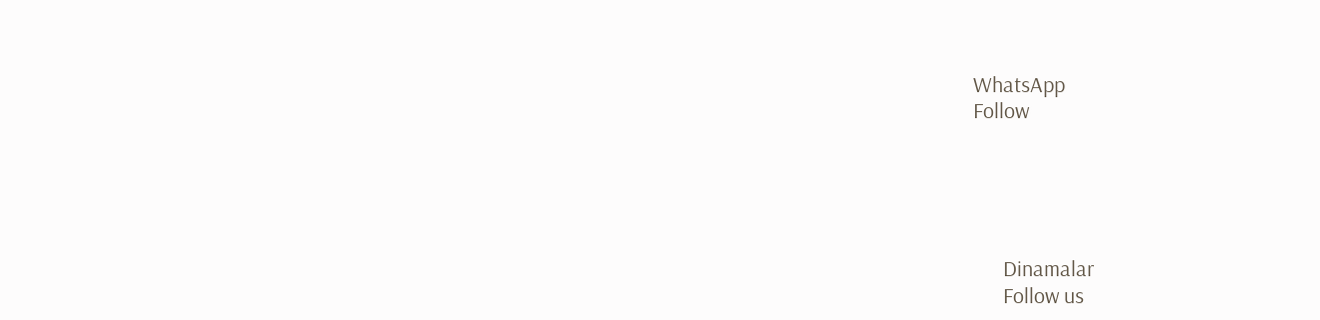WhatsApp
Follow





      Dinamalar
      Follow us